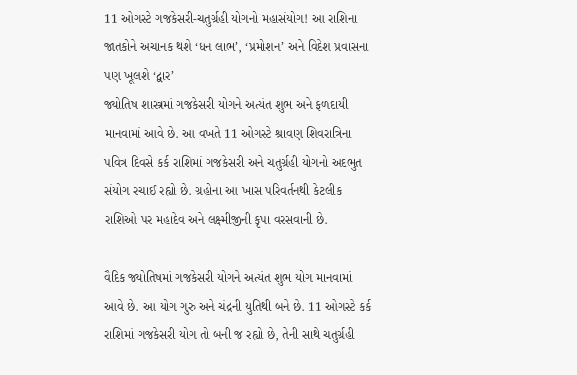11 ઓગસ્ટે ગજકેસરી-ચતુર્ગ્રહી યોગનો મહાસંયોગ! આ રાશિના જાતકોને અચાનક થશે ‘ધન લાભ’, ‘પ્રમોશન’ અને વિદેશ પ્રવાસના પણ ખૂલશે ‘દ્વાર’
જ્યોતિષ શાસ્ત્રમાં ગજકેસરી યોગને અત્યંત શુભ અને ફળદાયી માનવામાં આવે છે. આ વખતે 11 ઓગસ્ટે શ્રાવણ શિવરાત્રિના પવિત્ર દિવસે કર્ક રાશિમાં ગજકેસરી અને ચતુર્ગ્રહી યોગનો અદભુત સંયોગ રચાઈ રહ્યો છે. ગ્રહોના આ ખાસ પરિવર્તનથી કેટલીક રાશિઓ પર મહાદેવ અને લક્ષ્મીજીની કૃપા વરસવાની છે.

વૈદિક જ્યોતિષમાં ગજકેસરી યોગને અત્યંત શુભ યોગ માનવામાં આવે છે. આ યોગ ગુરુ અને ચંદ્રની યુતિથી બને છે. 11 ઓગસ્ટે કર્ક રાશિમાં ગજકેસરી યોગ તો બની જ રહ્યો છે, તેની સાથે ચતુર્ગ્રહી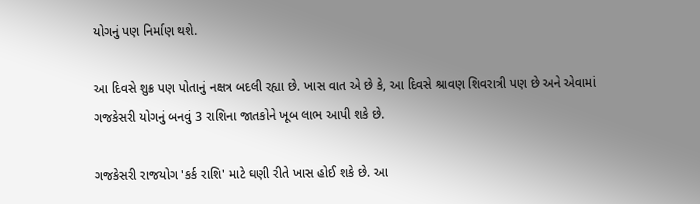યોગનું પણ નિર્માણ થશે.

આ દિવસે શુક્ર પણ પોતાનું નક્ષત્ર બદલી રહ્યા છે. ખાસ વાત એ છે કે, આ દિવસે શ્રાવણ શિવરાત્રી પણ છે અને એવામાં ગજકેસરી યોગનું બનવું 3 રાશિના જાતકોને ખૂબ લાભ આપી શકે છે.

ગજકેસરી રાજયોગ 'કર્ક રાશિ' માટે ઘણી રીતે ખાસ હોઈ શકે છે. આ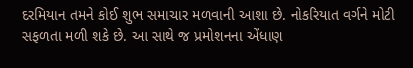દરમિયાન તમને કોઈ શુભ સમાચાર મળવાની આશા છે. નોકરિયાત વર્ગને મોટી સફળતા મળી શકે છે. આ સાથે જ પ્રમોશનના એંધાણ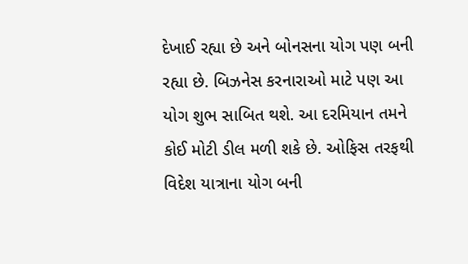દેખાઈ રહ્યા છે અને બોનસના યોગ પણ બની રહ્યા છે. બિઝનેસ કરનારાઓ માટે પણ આ યોગ શુભ સાબિત થશે. આ દરમિયાન તમને કોઈ મોટી ડીલ મળી શકે છે. ઓફિસ તરફથી વિદેશ યાત્રાના યોગ બની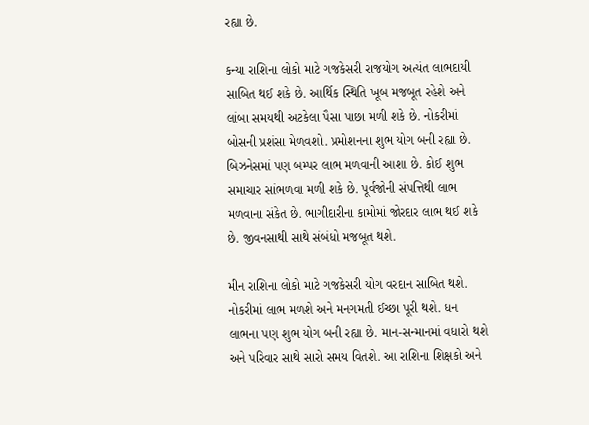રહ્યા છે.

કન્યા રાશિના લોકો માટે ગજકેસરી રાજયોગ અત્યંત લાભદાયી સાબિત થઈ શકે છે. આર્થિક સ્થિતિ ખૂબ મજબૂત રહેશે અને લાંબા સમયથી અટકેલા પૈસા પાછા મળી શકે છે. નોકરીમાં બોસની પ્રશંસા મેળવશો. પ્રમોશનના શુભ યોગ બની રહ્યા છે. બિઝનેસમાં પણ બમ્પર લાભ મળવાની આશા છે. કોઈ શુભ સમાચાર સાંભળવા મળી શકે છે. પૂર્વજોની સંપત્તિથી લાભ મળવાના સંકેત છે. ભાગીદારીના કામોમાં જોરદાર લાભ થઈ શકે છે. જીવનસાથી સાથે સંબંધો મજબૂત થશે.

મીન રાશિના લોકો માટે ગજકેસરી યોગ વરદાન સાબિત થશે. નોકરીમાં લાભ મળશે અને મનગમતી ઈચ્છા પૂરી થશે. ધન લાભના પણ શુભ યોગ બની રહ્યા છે. માન-સન્માનમાં વધારો થશે અને પરિવાર સાથે સારો સમય વિતશે. આ રાશિના શિક્ષકો અને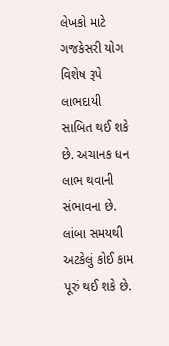લેખકો માટે ગજકેસરી યોગ વિશેષ રૂપે લાભદાયી સાબિત થઈ શકે છે. અચાનક ધન લાભ થવાની સંભાવના છે. લાંબા સમયથી અટકેલું કોઈ કામ પૂરું થઈ શકે છે.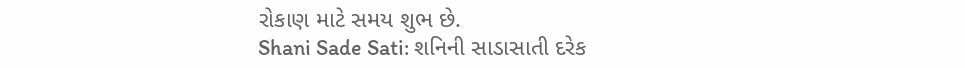રોકાણ માટે સમય શુભ છે.
Shani Sade Sati: શનિની સાડાસાતી દરેક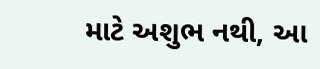માટે અશુભ નથી, આ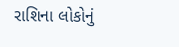રાશિના લોકોનું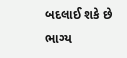બદલાઈ શકે છે ભાગ્ય